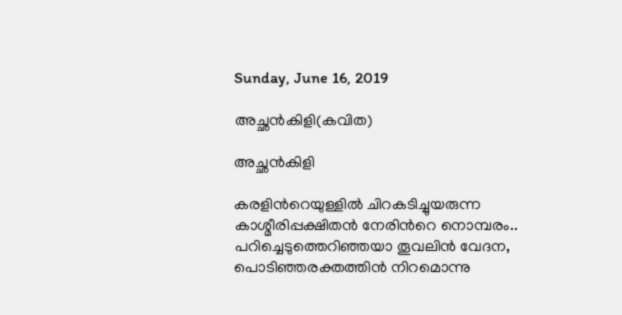Sunday, June 16, 2019

അച്ഛന്‍കിളി(കവിത)

അച്ഛന്‍കിളി

കരളിന്‍റെയുള്ളില്‍ ചിറകടിച്ചുയരുന്ന
കാശ്മീരിപ്പക്ഷിതന്‍ നേരിന്‍റെ നൊമ്പരം..
പറിച്ചെടുത്തെറിഞ്ഞയാ തൂവലിന്‍ വേദന,
പൊടിഞ്ഞരക്തത്തിന്‍ നിറമൊന്നു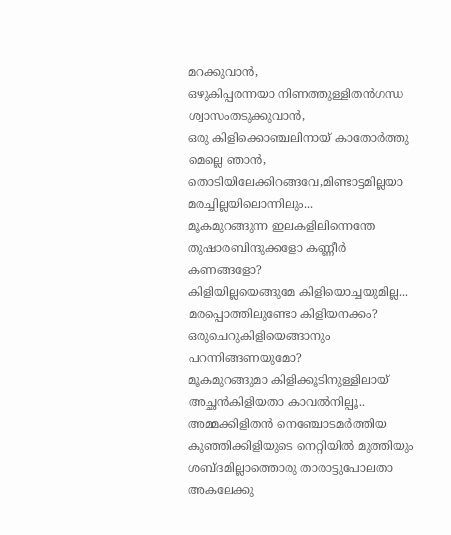മറക്കുവാന്‍,
ഒഴുകിപ്പരന്നയാ നിണത്തുള്ളിതന്‍ഗന്ധ
ശ്വാസംതടുക്കുവാന്‍,
ഒരു കിളിക്കൊഞ്ചലിനായ് കാതോര്‍ത്തു മെല്ലെ ഞാന്‍,
തൊടിയിലേക്കിറങ്ങവേ,മിണ്ടാട്ടമില്ലയാ മരച്ചില്ലയിലൊന്നിലും...
മൂകമുറങ്ങുന്ന ഇലകളിലിന്നെന്തേ
തുഷാരബിന്ദുക്കളോ കണ്ണീര്‍ കണങ്ങളോ?
കിളിയില്ലയെങ്ങുമേ കിളിയൊച്ചയുമില്ല...
മരപ്പൊത്തിലുണ്ടോ കിളിയനക്കം?
ഒരുചെറുകിളിയെങ്ങാനും പറന്നിങ്ങണയുമോ?
മൂകമുറങ്ങുമാ കിളിക്കൂടിനുള്ളിലായ്
അച്ഛന്‍കിളിയതാ കാവല്‍നില്പൂ..
അമ്മക്കിളിതന്‍ നെഞ്ചോടമര്‍ത്തിയ
കുഞ്ഞിക്കിളിയുടെ നെറ്റിയില്‍ മുത്തിയും
ശബ്ദമില്ലാത്തൊരു താരാട്ടുപോലതാ
അകലേക്കു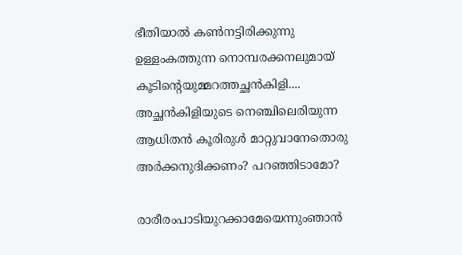ഭീതിയാല്‍ കണ്‍നട്ടിരിക്കുന്നു
ഉള്ളംകത്തുന്ന നൊമ്പരക്കനലുമായ്
കൂടിന്‍റെയുമ്മറത്തച്ഛന്‍കിളി....
അച്ഛന്‍കിളിയുടെ നെഞ്ചിലെരിയുന്ന
ആധിതന്‍ കൂരിരുള്‍ മാറ്റുവാനേതൊരു
അര്‍ക്കനുദിക്കണം? പറഞ്ഞിടാമോ?

രാരീരംപാടിയുറക്കാമേയെന്നുംഞാന്‍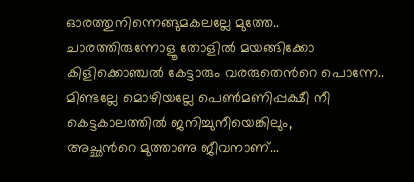ഓരത്തുനിന്നെങ്ങുമകലല്ലേ മുത്തേ..
ചാരത്തിരുന്നോളൂ തോളില്‍ മയങ്ങിക്കോ
കിളിക്കൊഞ്ചല്‍ കേട്ടാരും വരരുതെന്‍റെ പൊന്നേ..
മിണ്ടല്ലേ മൊഴിയല്ലേ പെണ്‍മണിപ്പക്ഷീ നീ
കെട്ടകാലത്തില്‍ ജനിച്ചുനീയെങ്കിലും,
അച്ഛന്‍റെ മുത്താണു ജീവനാണ്...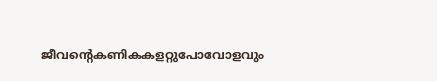ജീവന്‍റെകണികകളറ്റുപോവോളവും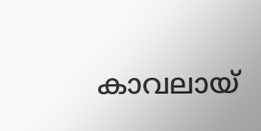കാവലായ്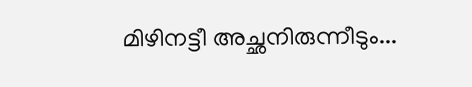മിഴിനട്ടീ അച്ഛനിരുന്നീടും...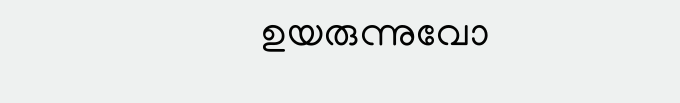ഉയരുന്നുവോ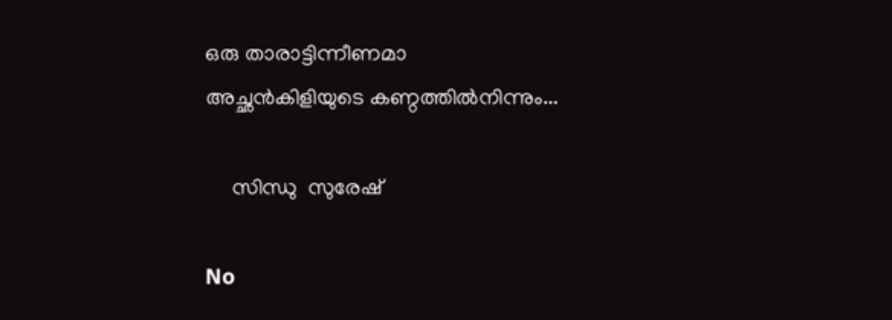ഒരു താരാട്ടിന്നീണമാ
അച്ഛന്‍കിളിയുടെ കണ്ഠത്തില്‍നിന്നും...

     സിന്ധു  സുരേഷ്

No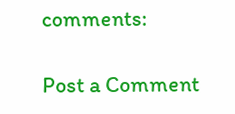comments:

Post a Comment